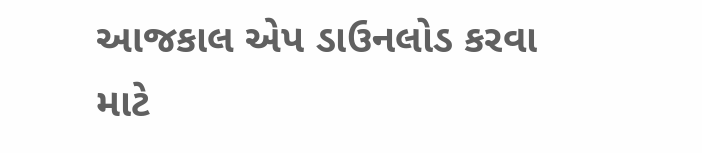આજકાલ એપ ડાઉનલોડ કરવા માટે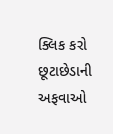ક્લિક કરો
છૂટાછેડાની અફવાઓ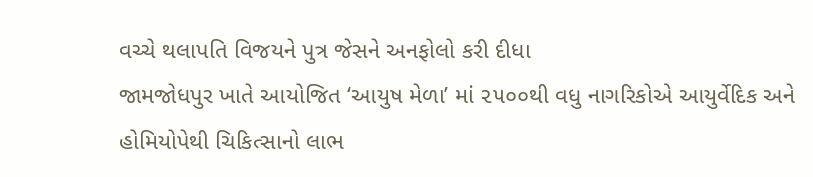વચ્ચે થલાપતિ વિજયને પુત્ર જેસને અનફોલો કરી દીધા
જામજોધપુર ખાતે આયોજિત ‘આયુષ મેળા’ માં ૨૫૦૦થી વધુ નાગરિકોએ આયુર્વેદિક અને હોમિયોપેથી ચિકિત્સાનો લાભ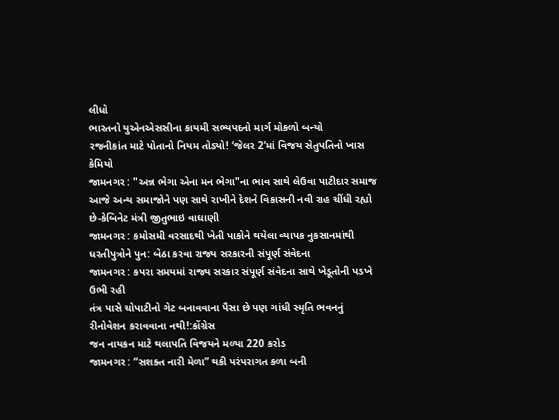લીધો
ભારતનો યુએનએસસીના કાયમી સભ્યપદનો માર્ગ મોકળો બન્યો
રજનીકાંત માટે પોતાનો નિયમ તોડ્યો! ‘જેલર 2’માં વિજય સેતુપતિનો ખાસ કેમિયો
જામનગર : "અન્ન ભેગા એના મન ભેગા"ના ભાવ સાથે લેઉવા પાટીદાર સમાજ આજે અન્ય સમાજોને પણ સાથે રાખીને દેશને વિકાસની નવી રાહ ચીંધી રહ્યો છે-કેબિનેટ મંત્રી જીતુભાઇ વાઘાણી
જામનગર : કમોસમી વરસાદથી ખેતી પાકોને થયેલા વ્યાપક નુકસાનમાંથી ધરતીપુત્રોને પુન: બેઠા કરવા રાજ્ય સરકારની સંપૂર્ણ સંવેદના
જામનગર : કપરા સમયમાં રાજ્ય સરકાર સંપૂર્ણ સંવેદના સાથે ખેડૂતોની પડખે ઉભી રહી
તંત્ર પાસે ચોપાટીનો ગેટ બનાવવાના પૈસા છે પણ ગાંધી સ્મૃતિ ભવનનું રીનોવેશન કરાવવાના નથી!:કોંગ્રેસ
જન નાયકન માટે થલાપતિ વિજયને મળ્યા 220 કરોડ
જામનગર : “સશક્ત નારી મેળા” થકી પરંપરાગત કળા બની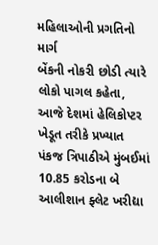મહિલાઓની પ્રગતિનો માર્ગ
બેંકની નોકરી છોડી ત્યારે લોકો પાગલ કહેતા, આજે દેશમાં હેલિકોપ્ટર ખેડૂત તરીકે પ્રખ્યાત
પંકજ ત્રિપાઠીએ મુંબઈમાં 10.85 કરોડના બે આલીશાન ફ્લેટ ખરીદ્યા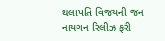થલાપતિ વિજયની જન નાયગન રિલીઝ ફરી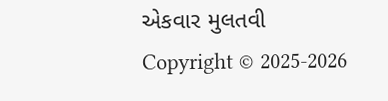એકવાર મુલતવી
Copyright © 2025-2026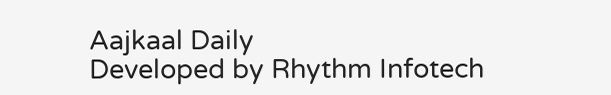Aajkaal Daily
Developed by Rhythm Infotech